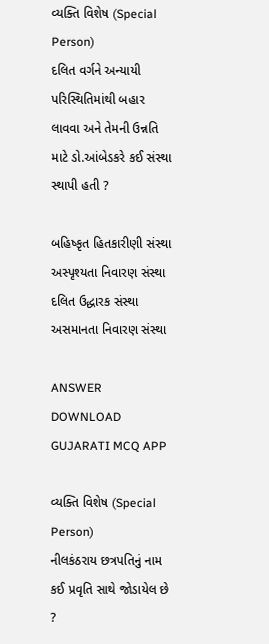વ્યક્તિ વિશેષ (Special Person)
દલિત વર્ગને અન્યાયી પરિસ્થિતિમાંથી બહાર લાવવા અને તેમની ઉન્નતિ માટે ડો.આંબેડકરે કઈ સંસ્થા સ્થાપી હતી ?

બહિષ્કૃત હિતકારીણી સંસ્થા
અસ્પૃશ્યતા નિવારણ સંસ્થા
દલિત ઉદ્ધારક સંસ્થા
અસમાનતા નિવારણ સંસ્થા

ANSWER DOWNLOAD GUJARATI MCQ APP

વ્યક્તિ વિશેષ (Special Person)
નીલકંઠરાય છત્રપતિનું નામ કઈ પ્રવૃતિ સાથે જોડાયેલ છે ?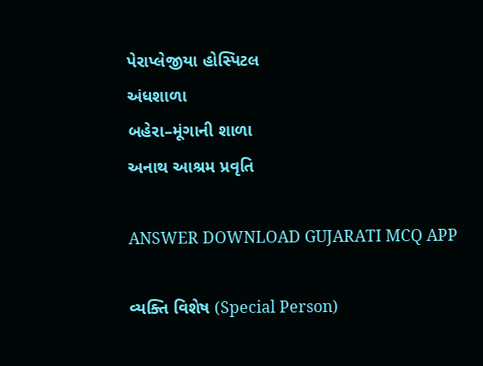પેરાપ્લેજીયા હોસ્પિટલ
અંધશાળા
બહેરા–મૂંગાની શાળા
અનાથ આશ્રમ પ્રવૃતિ

ANSWER DOWNLOAD GUJARATI MCQ APP

વ્યક્તિ વિશેષ (Special Person)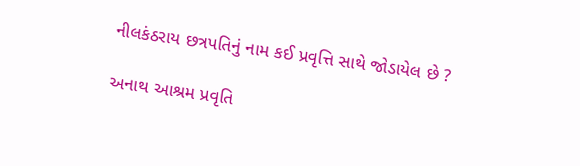નીલકંઠરાય છત્રપતિનું નામ કઈ પ્રવૃત્તિ સાથે જોડાયેલ છે ?

અનાથ આશ્રમ પ્રવૃતિ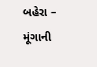બહેરા – મૂંગાની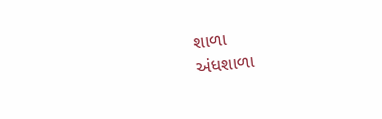શાળા
અંધશાળા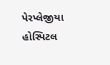પેરપ્લેજીયા હોસ્પિટલ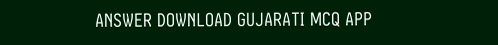ANSWER DOWNLOAD GUJARATI MCQ APP